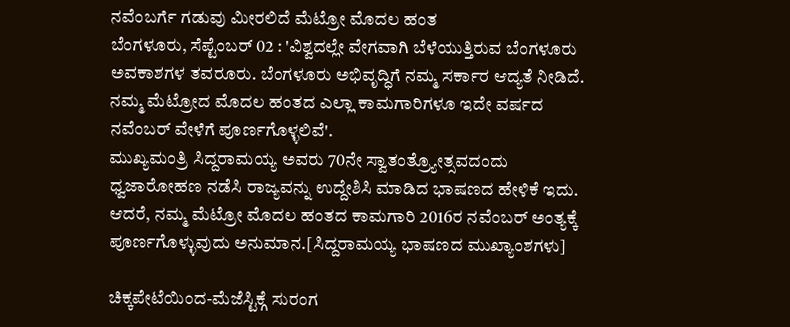ನವೆಂಬರ್ಗೆ ಗಡುವು ಮೀರಲಿದೆ ಮೆಟ್ರೋ ಮೊದಲ ಹಂತ
ಬೆಂಗಳೂರು, ಸೆಪ್ಟೆಂಬರ್ 02 : 'ವಿಶ್ವದಲ್ಲೇ ವೇಗವಾಗಿ ಬೆಳೆಯುತ್ತಿರುವ ಬೆಂಗಳೂರು ಅವಕಾಶಗಳ ತವರೂರು. ಬೆಂಗಳೂರು ಅಭಿವೃದ್ಧಿಗೆ ನಮ್ಮ ಸರ್ಕಾರ ಆದ್ಯತೆ ನೀಡಿದೆ. ನಮ್ಮ ಮೆಟ್ರೋದ ಮೊದಲ ಹಂತದ ಎಲ್ಲಾ ಕಾಮಗಾರಿಗಳೂ ಇದೇ ವರ್ಷದ ನವೆಂಬರ್ ವೇಳೆಗೆ ಪೂರ್ಣಗೊಳ್ಳಲಿವೆ'.
ಮುಖ್ಯಮಂತ್ರಿ ಸಿದ್ದರಾಮಯ್ಯ ಅವರು 70ನೇ ಸ್ವಾತಂತ್ರ್ಯೋತ್ಸವದಂದು ಧ್ವಜಾರೋಹಣ ನಡೆಸಿ ರಾಜ್ಯವನ್ನು ಉದ್ದೇಶಿಸಿ ಮಾಡಿದ ಭಾಷಣದ ಹೇಳಿಕೆ ಇದು. ಆದರೆ, ನಮ್ಮ ಮೆಟ್ರೋ ಮೊದಲ ಹಂತದ ಕಾಮಗಾರಿ 2016ರ ನವೆಂಬರ್ ಅಂತ್ಯಕ್ಕೆ ಪೂರ್ಣಗೊಳ್ಳುವುದು ಅನುಮಾನ.[ಸಿದ್ದರಾಮಯ್ಯ ಭಾಷಣದ ಮುಖ್ಯಾಂಶಗಳು]

ಚಿಕ್ಕಪೇಟೆಯಿಂದ-ಮೆಜೆಸ್ಟಿಕ್ಗೆ ಸುರಂಗ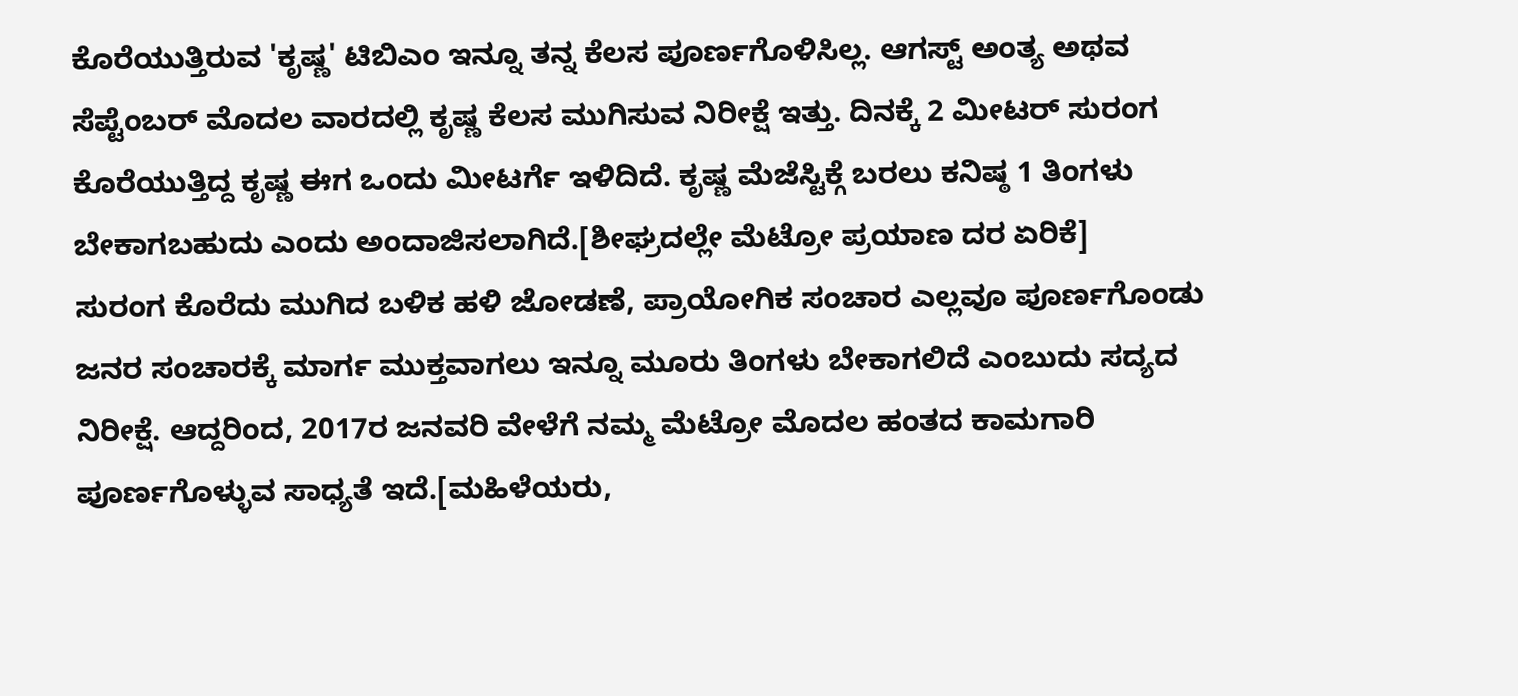ಕೊರೆಯುತ್ತಿರುವ 'ಕೃಷ್ಣ' ಟಿಬಿಎಂ ಇನ್ನೂ ತನ್ನ ಕೆಲಸ ಪೂರ್ಣಗೊಳಿಸಿಲ್ಲ. ಆಗಸ್ಟ್ ಅಂತ್ಯ ಅಥವ ಸೆಪ್ಟೆಂಬರ್ ಮೊದಲ ವಾರದಲ್ಲಿ ಕೃಷ್ಣ ಕೆಲಸ ಮುಗಿಸುವ ನಿರೀಕ್ಷೆ ಇತ್ತು. ದಿನಕ್ಕೆ 2 ಮೀಟರ್ ಸುರಂಗ ಕೊರೆಯುತ್ತಿದ್ದ ಕೃಷ್ಣ ಈಗ ಒಂದು ಮೀಟರ್ಗೆ ಇಳಿದಿದೆ. ಕೃಷ್ಣ ಮೆಜೆಸ್ಟಿಕ್ಗೆ ಬರಲು ಕನಿಷ್ಠ 1 ತಿಂಗಳು ಬೇಕಾಗಬಹುದು ಎಂದು ಅಂದಾಜಿಸಲಾಗಿದೆ.[ಶೀಘ್ರದಲ್ಲೇ ಮೆಟ್ರೋ ಪ್ರಯಾಣ ದರ ಏರಿಕೆ]
ಸುರಂಗ ಕೊರೆದು ಮುಗಿದ ಬಳಿಕ ಹಳಿ ಜೋಡಣೆ, ಪ್ರಾಯೋಗಿಕ ಸಂಚಾರ ಎಲ್ಲವೂ ಪೂರ್ಣಗೊಂಡು ಜನರ ಸಂಚಾರಕ್ಕೆ ಮಾರ್ಗ ಮುಕ್ತವಾಗಲು ಇನ್ನೂ ಮೂರು ತಿಂಗಳು ಬೇಕಾಗಲಿದೆ ಎಂಬುದು ಸದ್ಯದ ನಿರೀಕ್ಷೆ. ಆದ್ದರಿಂದ, 2017ರ ಜನವರಿ ವೇಳೆಗೆ ನಮ್ಮ ಮೆಟ್ರೋ ಮೊದಲ ಹಂತದ ಕಾಮಗಾರಿ ಪೂರ್ಣಗೊಳ್ಳುವ ಸಾಧ್ಯತೆ ಇದೆ.[ಮಹಿಳೆಯರು,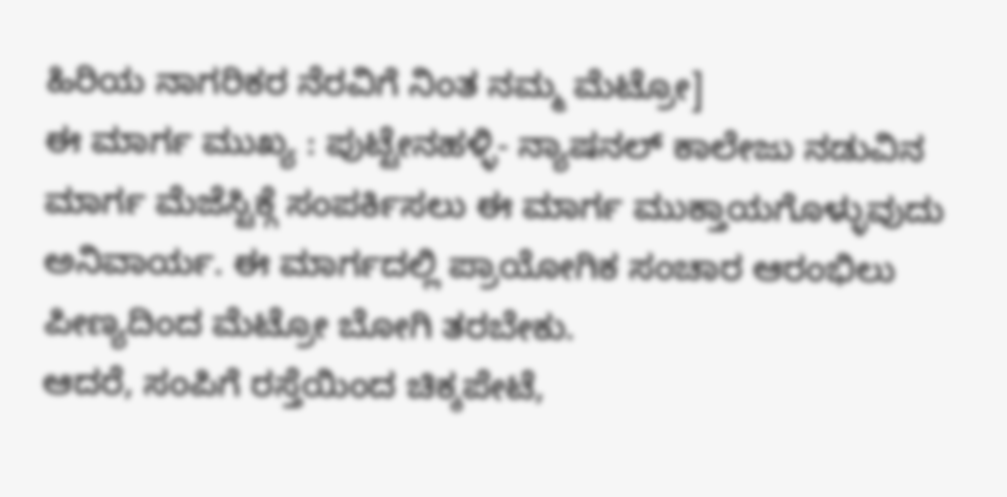ಹಿರಿಯ ನಾಗರಿಕರ ನೆರವಿಗೆ ನಿಂತ ನಮ್ಮ ಮೆಟ್ರೋ]
ಈ ಮಾರ್ಗ ಮುಖ್ಯ : ಪುಟ್ಟೇನಹಳ್ಳಿ- ನ್ಯಾಷನಲ್ ಕಾಲೇಜು ನಡುವಿನ ಮಾರ್ಗ ಮೆಜೆಸ್ಟಿಕ್ಗೆ ಸಂಪರ್ಕಿಸಲು ಈ ಮಾರ್ಗ ಮುಕ್ತಾಯಗೊಳ್ಳುವುದು ಅನಿವಾರ್ಯ. ಈ ಮಾರ್ಗದಲ್ಲಿ ಪ್ರಾಯೋಗಿಕ ಸಂಚಾರ ಆರಂಭಿಲು ಪೀಣ್ಯದಿಂದ ಮೆಟ್ರೋ ಬೋಗಿ ತರಬೇಕು.
ಆದರೆ, ಸಂಪಿಗೆ ರಸ್ತೆಯಿಂದ ಚಿಕ್ಕಪೇಟೆ,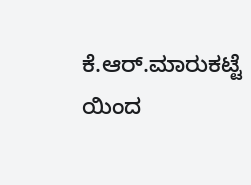ಕೆ.ಆರ್.ಮಾರುಕಟ್ಟೆ ಯಿಂದ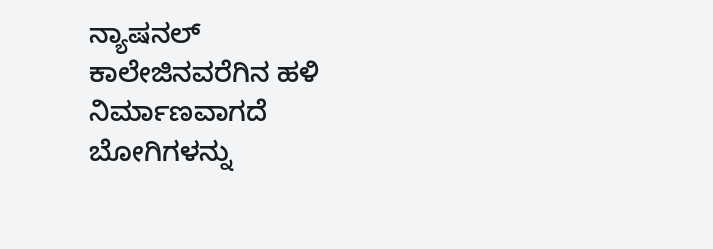ನ್ಯಾಷನಲ್ ಕಾಲೇಜಿನವರೆಗಿನ ಹಳಿ ನಿರ್ಮಾಣವಾಗದೆ ಬೋಗಿಗಳನ್ನು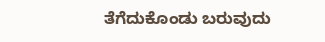ತೆಗೆದುಕೊಂಡು ಬರುವುದು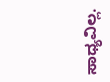ಸಾಧ್ಯವಿಲ್ಲ.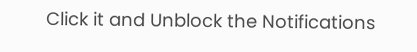Click it and Unblock the Notifications